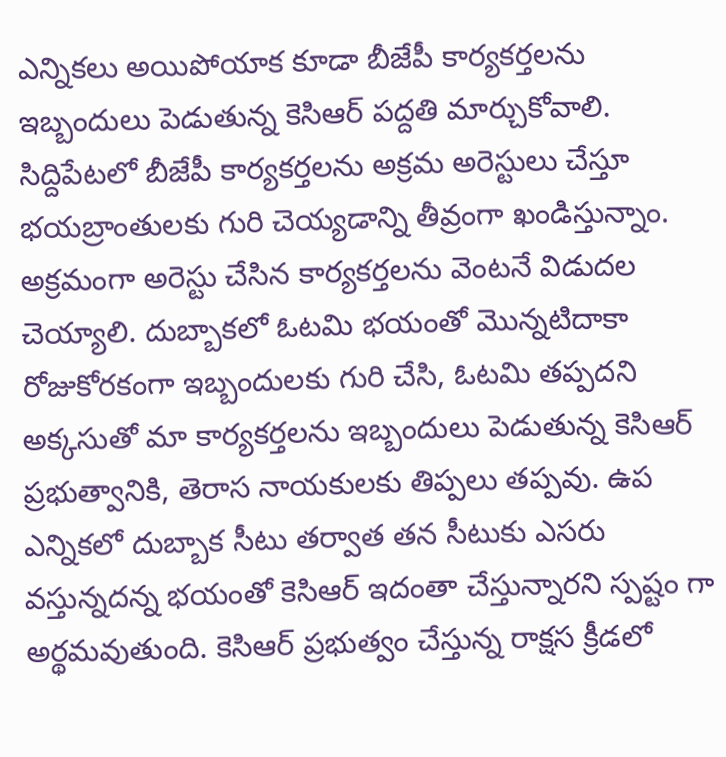ఎన్నికలు అయిపోయాక కూడా బీజేపీ కార్యకర్తలను ఇబ్బందులు పెడుతున్న కెసిఆర్ పద్దతి మార్చుకోవాలి. సిద్దిపేటలో బీజేపీ కార్యకర్తలను అక్రమ అరెస్టులు చేస్తూ భయబ్రాంతులకు గురి చెయ్యడాన్ని తీవ్రంగా ఖండిస్తున్నాం. అక్రమంగా అరెస్టు చేసిన కార్యకర్తలను వెంటనే విడుదల చెయ్యాలి. దుబ్బాకలో ఓటమి భయంతో మొన్నటిదాకా రోజుకోరకంగా ఇబ్బందులకు గురి చేసి, ఓటమి తప్పదని అక్కసుతో మా కార్యకర్తలను ఇబ్బందులు పెడుతున్న కెసిఆర్ ప్రభుత్వానికి, తెరాస నాయకులకు తిప్పలు తప్పవు. ఉప ఎన్నికలో దుబ్బాక సీటు తర్వాత తన సీటుకు ఎసరు వస్తున్నదన్న భయంతో కెసిఆర్ ఇదంతా చేస్తున్నారని స్పష్టం గా అర్థమవుతుంది. కెసిఆర్ ప్రభుత్వం చేస్తున్న రాక్షస క్రీడలో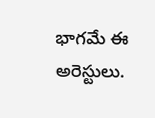భాగమే ఈ అరెస్టులు.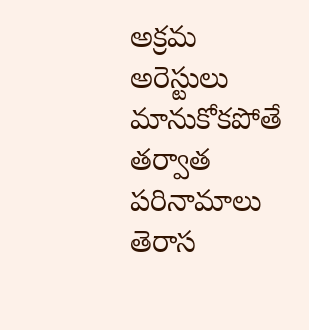అక్రమ అరెస్టులు మానుకోకపోతే తర్వాత పరినామాలు తెరాస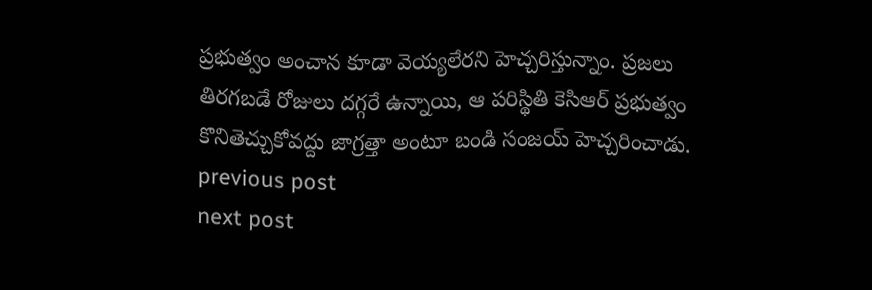ప్రభుత్వం అంచాన కూడా వెయ్యలేరని హెచ్చరిస్తున్నాం. ప్రజలు తిరగబడే రోజులు దగ్గరే ఉన్నాయి, ఆ పరిస్థితి కెసిఆర్ ప్రభుత్వం కొనితెచ్చుకోవద్దు జాగ్రత్తా అంటూ బండి సంజయ్ హెచ్చరించాడు.
previous post
next post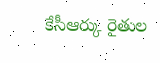కేసీఆర్కు రైతుల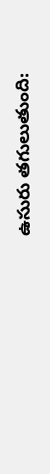ఉసురు తగులుతుంది: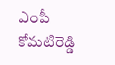ఎంపీ కోమటిరెడ్డి